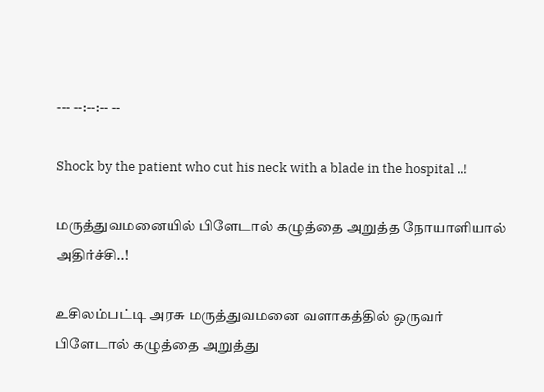--- --:--:-- --

Shock by the patient who cut his neck with a blade in the hospital ..!

மருத்துவமனையில் பிளேடால் கழுத்தை அறுத்த நோயாளியால் அதிர்ச்சி..!

உசிலம்பட்டி அரசு மருத்துவமனை வளாகத்தில் ஒருவர் பிளேடால் கழுத்தை அறுத்து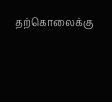தற்கொலைக்கு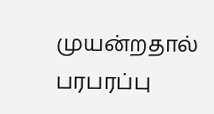முயன்றதால் பரபரப்பு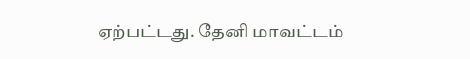ஏற்பட்டது. தேனி மாவட்டம்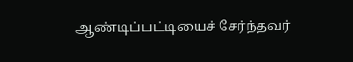ஆண்டிப்பட்டியைச் சேர்ந்தவர்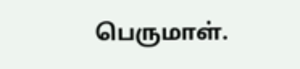பெருமாள்.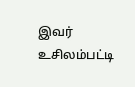இவர் உசிலம்பட்டி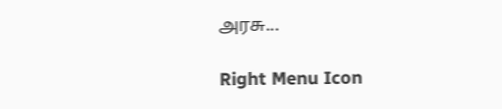அரசு...

Right Menu Icon